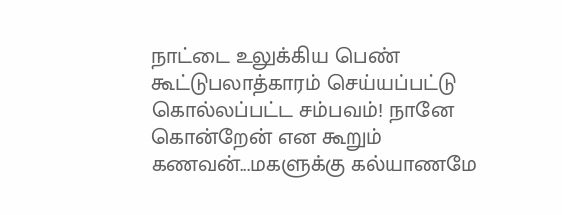நாட்டை உலுக்கிய பெண் கூட்டுபலாத்காரம் செய்யப்பட்டு கொல்லப்பட்ட சம்பவம்! நானே கொன்றேன் என கூறும் கணவன்...மகளுக்கு கல்யாணமே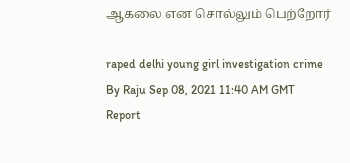ஆகலை என சொல்லும் பெற்றோர்

raped delhi young girl investigation crime
By Raju Sep 08, 2021 11:40 AM GMT
Report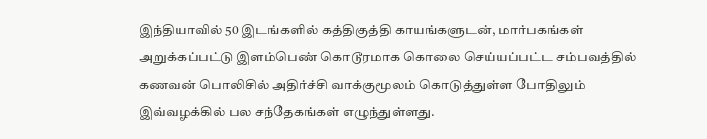இந்தியாவில் 50 இடங்களில் கத்திகுத்தி காயங்களுடன், மார்பகங்கள் அறுக்கப்பட்டு இளம்பெண் கொடூரமாக கொலை செய்யப்பட்ட சம்பவத்தில் கணவன் பொலிசில் அதிர்ச்சி வாக்குமூலம் கொடுத்துள்ள போதிலும் இவ்வழக்கில் பல சந்தேகங்கள் எழுந்துள்ளது.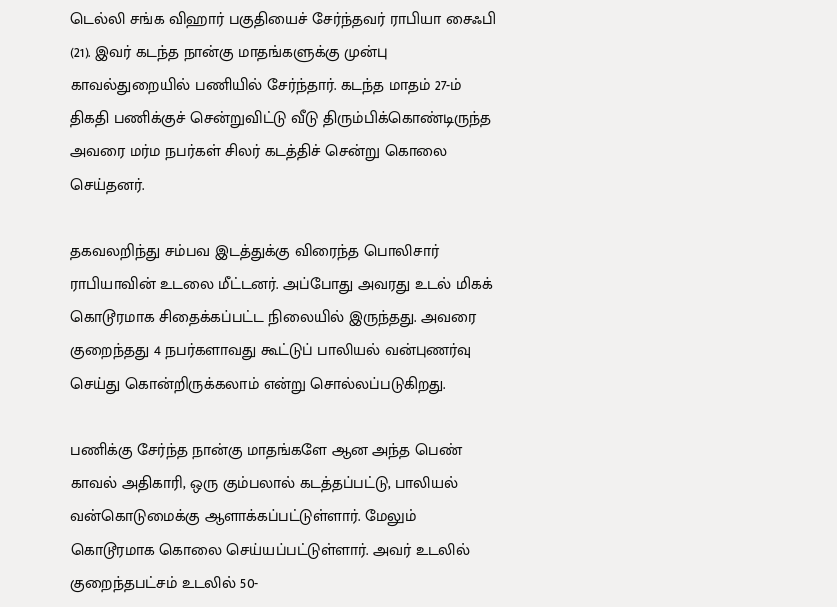டெல்லி சங்க விஹார் பகுதியைச் சேர்ந்தவர் ராபியா சைஃபி (21). இவர் கடந்த நான்கு மாதங்களுக்கு முன்பு காவல்துறையில் பணியில் சேர்ந்தார். கடந்த மாதம் 27-ம் திகதி பணிக்குச் சென்றுவிட்டு வீடு திரும்பிக்கொண்டிருந்த அவரை மர்ம நபர்கள் சிலர் கடத்திச் சென்று கொலை செய்தனர்.

தகவலறிந்து சம்பவ இடத்துக்கு விரைந்த பொலிசார் ராபியாவின் உடலை மீட்டனர். அப்போது அவரது உடல் மிகக் கொடூரமாக சிதைக்கப்பட்ட நிலையில் இருந்தது. அவரை குறைந்தது 4 நபர்களாவது கூட்டுப் பாலியல் வன்புணர்வு செய்து கொன்றிருக்கலாம் என்று சொல்லப்படுகிறது.

பணிக்கு சேர்ந்த நான்கு மாதங்களே ஆன அந்த பெண் காவல் அதிகாரி, ஒரு கும்பலால் கடத்தப்பட்டு, பாலியல் வன்கொடுமைக்கு ஆளாக்கப்பட்டுள்ளார். மேலும் கொடூரமாக கொலை செய்யப்பட்டுள்ளார். அவர் உடலில் குறைந்தபட்சம் உடலில் 50-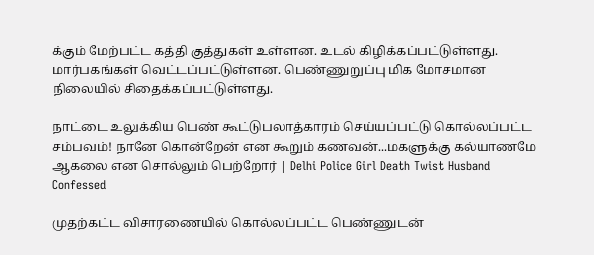க்கும் மேற்பட்ட கத்தி குத்துகள் உள்ளன. உடல் கிழிக்கப்பட்டுள்ளது. மார்பகங்கள் வெட்டப்பட்டுள்ளன. பெண்ணுறுப்பு மிக மோசமான நிலையில் சிதைக்கப்பட்டுள்ளது.

நாட்டை உலுக்கிய பெண் கூட்டுபலாத்காரம் செய்யப்பட்டு கொல்லப்பட்ட சம்பவம்! நானே கொன்றேன் என கூறும் கணவன்...மகளுக்கு கல்யாணமே ஆகலை என சொல்லும் பெற்றோர் | Delhi Police Girl Death Twist Husband Confessed

முதற்கட்ட விசாரணையில் கொல்லப்பட்ட பெண்ணுடன்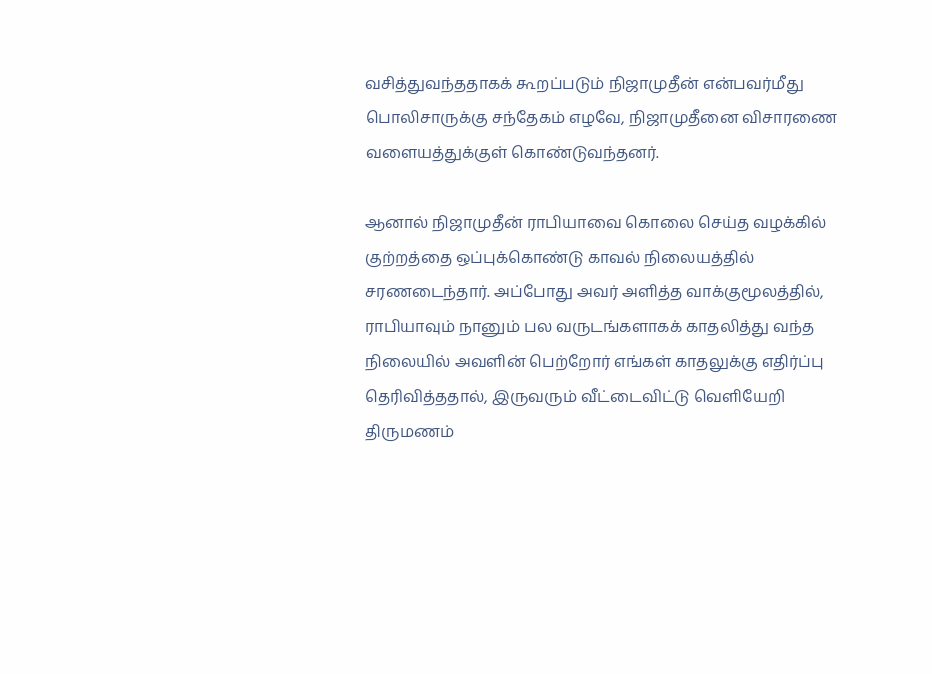வசித்துவந்ததாகக் கூறப்படும் நிஜாமுதீன் என்பவர்மீது பொலிசாருக்கு சந்தேகம் எழவே, நிஜாமுதீனை விசாரணை வளையத்துக்குள் கொண்டுவந்தனர்.

ஆனால் நிஜாமுதீன் ராபியாவை கொலை செய்த வழக்கில் குற்றத்தை ஒப்புக்கொண்டு காவல் நிலையத்தில் சரணடைந்தார். அப்போது அவர் அளித்த வாக்குமூலத்தில், ராபியாவும் நானும் பல வருடங்களாகக் காதலித்து வந்த நிலையில் அவளின் பெற்றோர் எங்கள் காதலுக்கு எதிர்ப்பு தெரிவித்ததால், இருவரும் வீட்டைவிட்டு வெளியேறி திருமணம்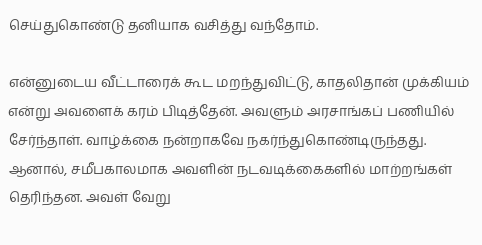செய்துகொண்டு தனியாக வசித்து வந்தோம்.

என்னுடைய வீட்டாரைக் கூட மறந்துவிட்டு, காதலிதான் முக்கியம் என்று அவளைக் கரம் பிடித்தேன். அவளும் அரசாங்கப் பணியில் சேர்ந்தாள். வாழ்க்கை நன்றாகவே நகர்ந்துகொண்டிருந்தது. ஆனால், சமீபகாலமாக அவளின் நடவடிக்கைகளில் மாற்றங்கள் தெரிந்தன. அவள் வேறு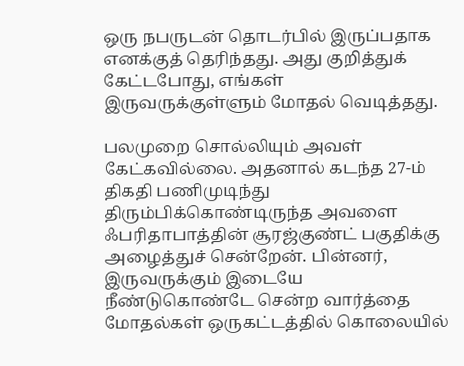ஒரு நபருடன் தொடர்பில் இருப்பதாக எனக்குத் தெரிந்தது. அது குறித்துக் கேட்டபோது, எங்கள் இருவருக்குள்ளும் மோதல் வெடித்தது.

பலமுறை சொல்லியும் அவள் கேட்கவில்லை. அதனால் கடந்த 27-ம் திகதி பணிமுடிந்து திரும்பிக்கொண்டிருந்த அவளை ஃபரிதாபாத்தின் சூரஜ்குண்ட் பகுதிக்கு அழைத்துச் சென்றேன். பின்னர், இருவருக்கும் இடையே நீண்டுகொண்டே சென்ற வார்த்தை மோதல்கள் ஒருகட்டத்தில் கொலையில்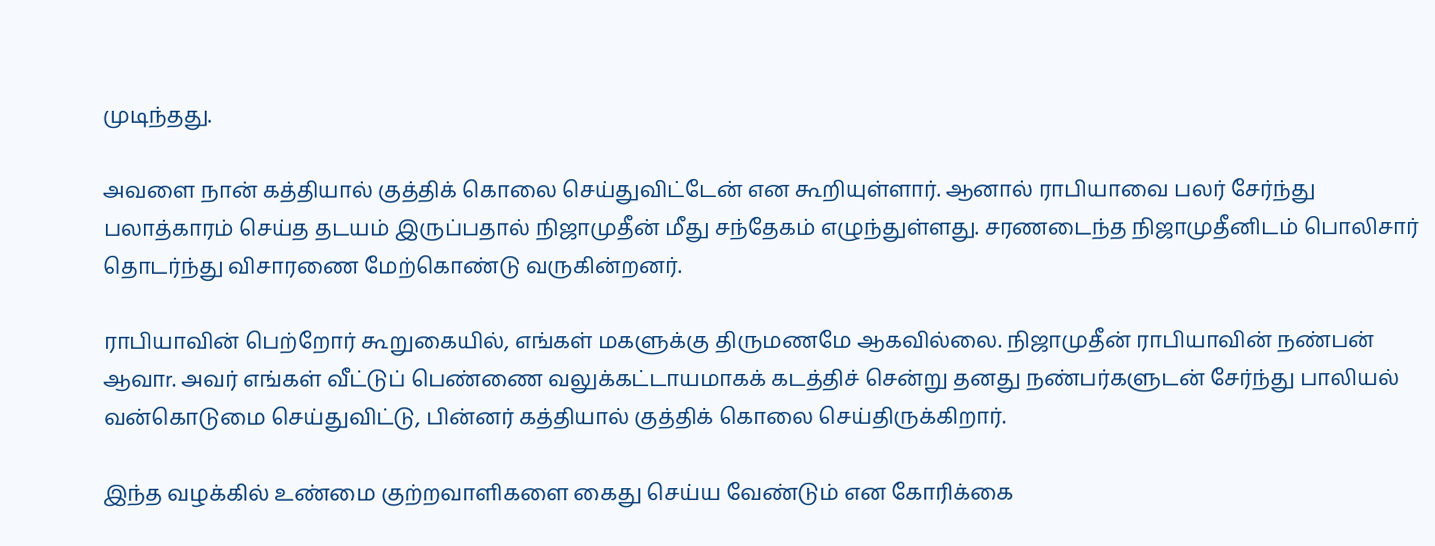முடிந்தது.

அவளை நான் கத்தியால் குத்திக் கொலை செய்துவிட்டேன் என கூறியுள்ளார். ஆனால் ராபியாவை பலர் சேர்ந்து பலாத்காரம் செய்த தடயம் இருப்பதால் நிஜாமுதீன் மீது சந்தேகம் எழுந்துள்ளது. சரணடைந்த நிஜாமுதீனிடம் பொலிசார் தொடர்ந்து விசாரணை மேற்கொண்டு வருகின்றனர்.

ராபியாவின் பெற்றோர் கூறுகையில், எங்கள் மகளுக்கு திருமணமே ஆகவில்லை. நிஜாமுதீன் ராபியாவின் நண்பன் ஆவாr. அவர் எங்கள் வீட்டுப் பெண்ணை வலுக்கட்டாயமாகக் கடத்திச் சென்று தனது நண்பர்களுடன் சேர்ந்து பாலியல் வன்கொடுமை செய்துவிட்டு, பின்னர் கத்தியால் குத்திக் கொலை செய்திருக்கிறார்.

இந்த வழக்கில் உண்மை குற்றவாளிகளை கைது செய்ய வேண்டும் என கோரிக்கை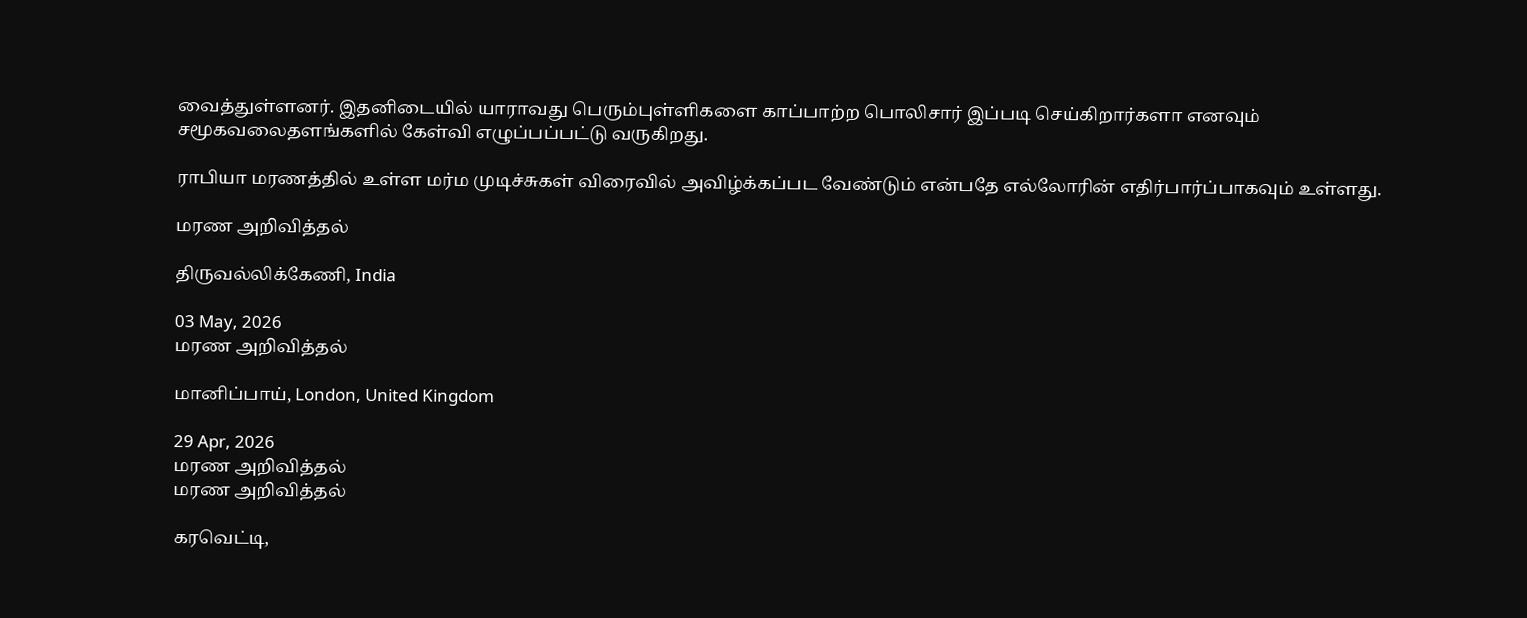வைத்துள்ளனர். இதனிடையில் யாராவது பெரும்புள்ளிகளை காப்பாற்ற பொலிசார் இப்படி செய்கிறார்களா எனவும் சமூகவலைதளங்களில் கேள்வி எழுப்பப்பட்டு வருகிறது.

ராபியா மரணத்தில் உள்ள மர்ம முடிச்சுகள் விரைவில் அவிழ்க்கப்பட வேண்டும் என்பதே எல்லோரின் எதிர்பார்ப்பாகவும் உள்ளது.

மரண அறிவித்தல்

திருவல்லிக்கேணி, India

03 May, 2026
மரண அறிவித்தல்

மானிப்பாய், London, United Kingdom

29 Apr, 2026
மரண அறிவித்தல்
மரண அறிவித்தல்

கரவெட்டி,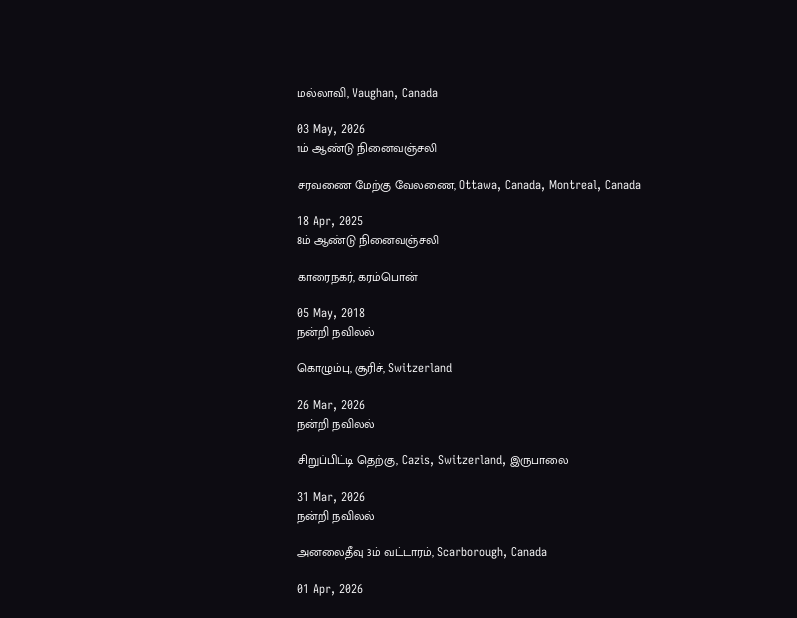மல்லாவி, Vaughan, Canada

03 May, 2026
1ம் ஆண்டு நினைவஞ்சலி

சரவணை மேற்கு வேலணை, Ottawa, Canada, Montreal, Canada

18 Apr, 2025
8ம் ஆண்டு நினைவஞ்சலி

காரைநகர், கரம்பொன்

05 May, 2018
நன்றி நவிலல்

கொழும்பு, சூரிச், Switzerland

26 Mar, 2026
நன்றி நவிலல்

சிறுப்பிட்டி தெற்கு, Cazis, Switzerland, இருபாலை

31 Mar, 2026
நன்றி நவிலல்

அனலைதீவு 3ம் வட்டாரம், Scarborough, Canada

01 Apr, 2026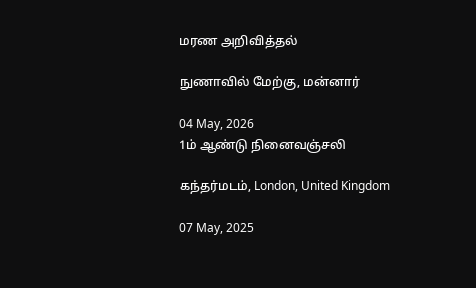மரண அறிவித்தல்

நுணாவில் மேற்கு, மன்னார்

04 May, 2026
1ம் ஆண்டு நினைவஞ்சலி

கந்தர்மடம், London, United Kingdom

07 May, 2025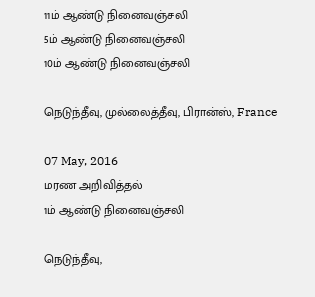11ம் ஆண்டு நினைவஞ்சலி
5ம் ஆண்டு நினைவஞ்சலி
10ம் ஆண்டு நினைவஞ்சலி

நெடுந்தீவு, முல்லைத்தீவு, பிரான்ஸ், France

07 May, 2016
மரண அறிவித்தல்
1ம் ஆண்டு நினைவஞ்சலி

நெடுந்தீவு,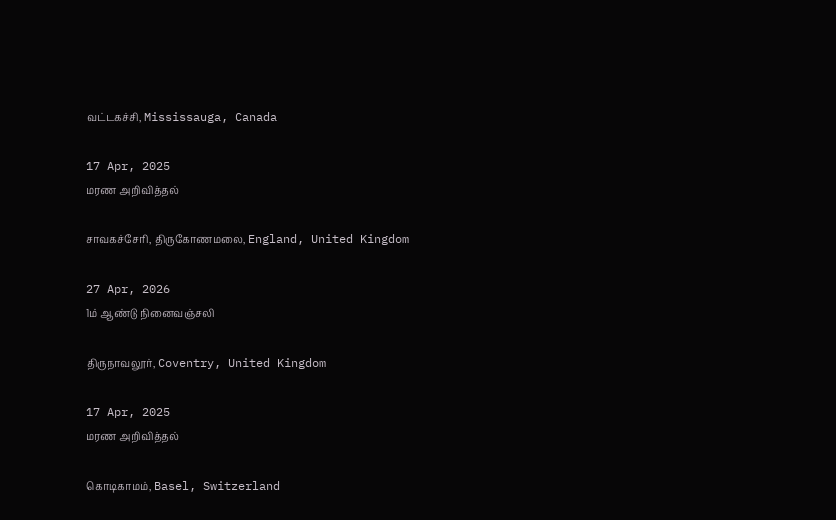வட்டகச்சி, Mississauga, Canada

17 Apr, 2025
மரண அறிவித்தல்

சாவகச்சேரி, திருகோணமலை, England, United Kingdom

27 Apr, 2026
1ம் ஆண்டு நினைவஞ்சலி

திருநாவலூர், Coventry, United Kingdom

17 Apr, 2025
மரண அறிவித்தல்

கொடிகாமம், Basel, Switzerland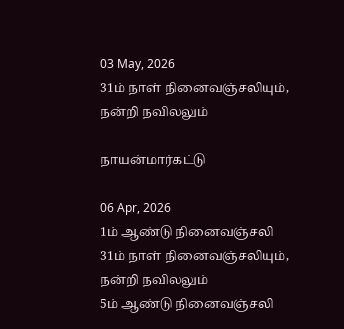03 May, 2026
31ம் நாள் நினைவஞ்சலியும், நன்றி நவிலலும்

நாயன்மார்கட்டு

06 Apr, 2026
1ம் ஆண்டு நினைவஞ்சலி
31ம் நாள் நினைவஞ்சலியும், நன்றி நவிலலும்
5ம் ஆண்டு நினைவஞ்சலி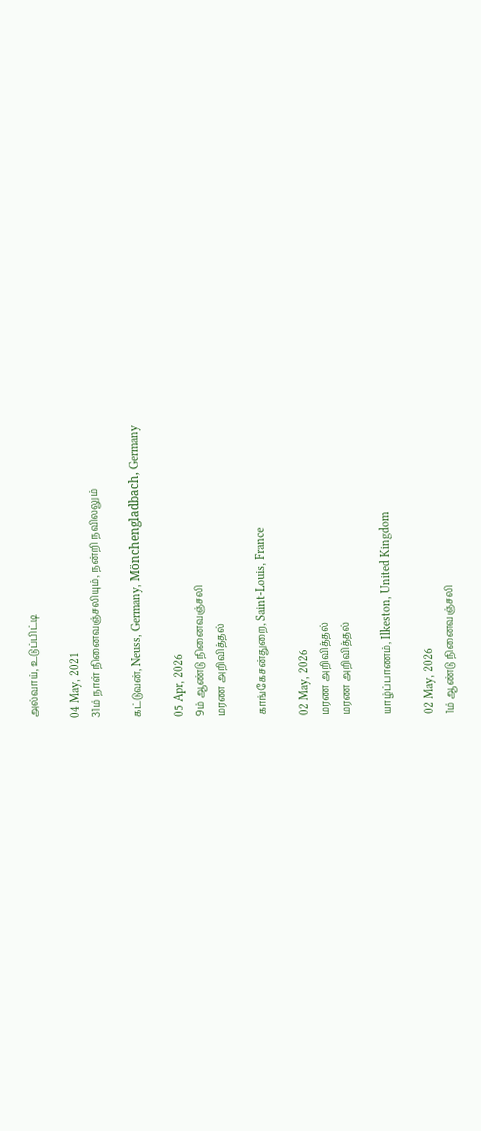அல்வாய், உடுப்பிட்டி

04 May, 2021
31ம் நாள் நினைவஞ்சலியும், நன்றி நவிலலும்

கட்டுவன், Neuss, Germany, Mönchengladbach, Germany

05 Apr, 2026
9ம் ஆண்டு நினைவஞ்சலி
மரண அறிவித்தல்

காங்கேசன்துறை, Saint-Louis, France

02 May, 2026
மரண அறிவித்தல்
மரண அறிவித்தல்

யாழ்ப்பாணம், Ilkeston, United Kingdom

02 May, 2026
1ம் ஆண்டு நினைவஞ்சலி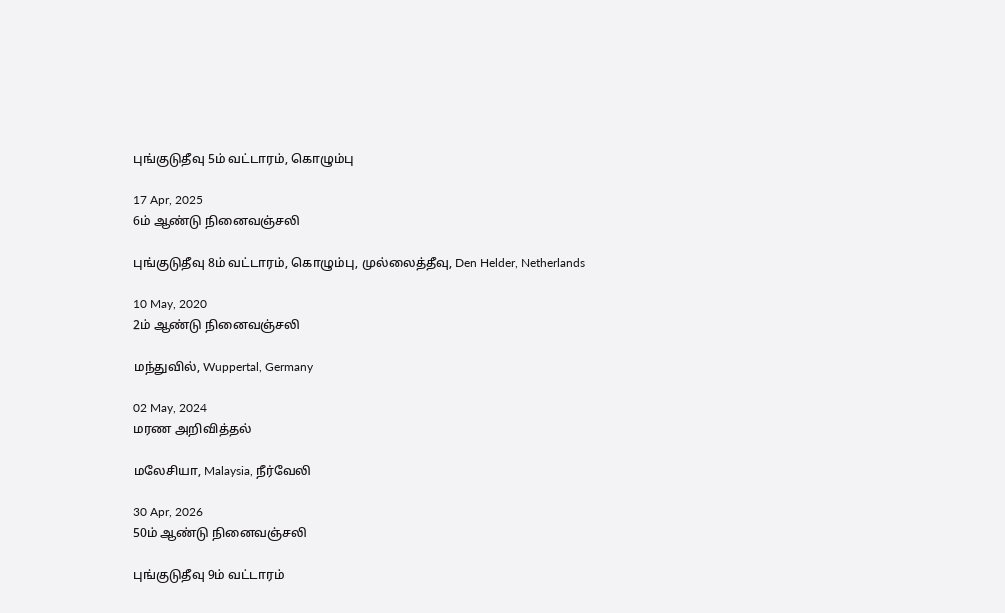புங்குடுதீவு 5ம் வட்டாரம், கொழும்பு

17 Apr, 2025
6ம் ஆண்டு நினைவஞ்சலி

புங்குடுதீவு 8ம் வட்டாரம், கொழும்பு, முல்லைத்தீவு, Den Helder, Netherlands

10 May, 2020
2ம் ஆண்டு நினைவஞ்சலி

மந்துவில், Wuppertal, Germany

02 May, 2024
மரண அறிவித்தல்

மலேசியா, Malaysia, நீர்வேலி

30 Apr, 2026
50ம் ஆண்டு நினைவஞ்சலி

புங்குடுதீவு 9ம் வட்டாரம்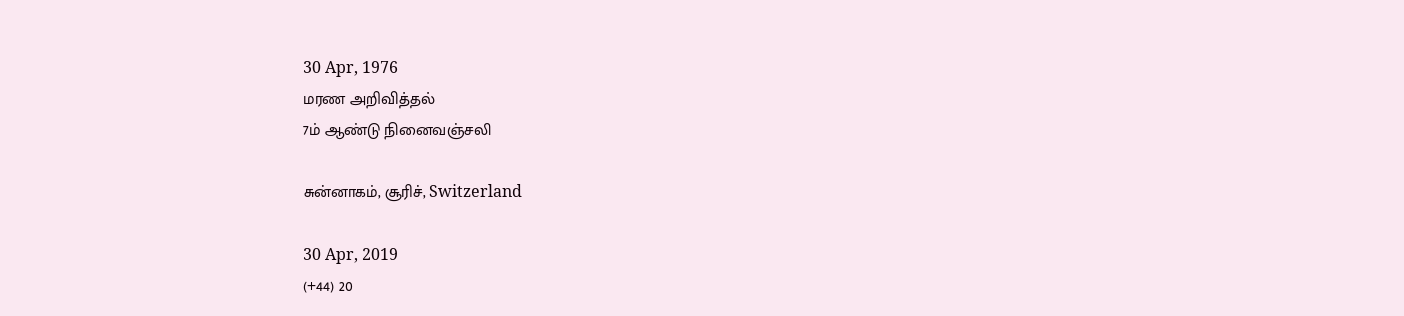30 Apr, 1976
மரண அறிவித்தல்
7ம் ஆண்டு நினைவஞ்சலி

சுன்னாகம், சூரிச், Switzerland

30 Apr, 2019
(+44) 20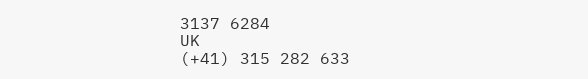3137 6284
UK
(+41) 315 282 633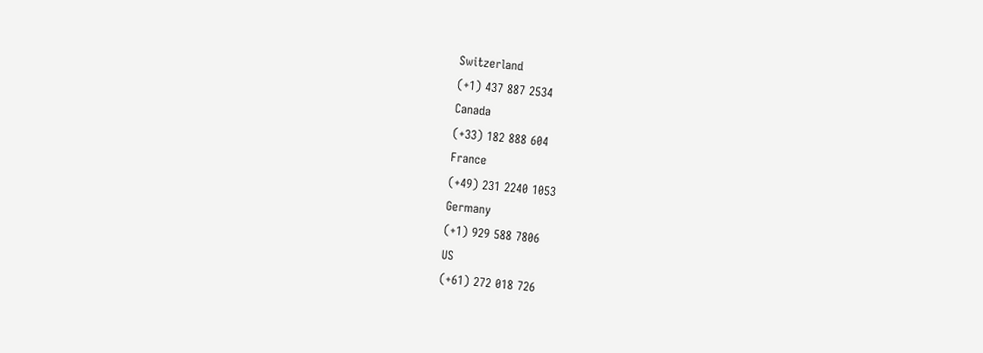Switzerland
(+1) 437 887 2534
Canada
(+33) 182 888 604
France
(+49) 231 2240 1053
Germany
(+1) 929 588 7806
US
(+61) 272 018 726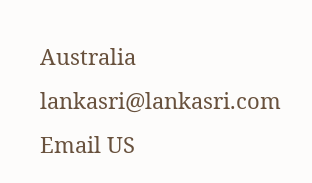Australia
lankasri@lankasri.com
Email US